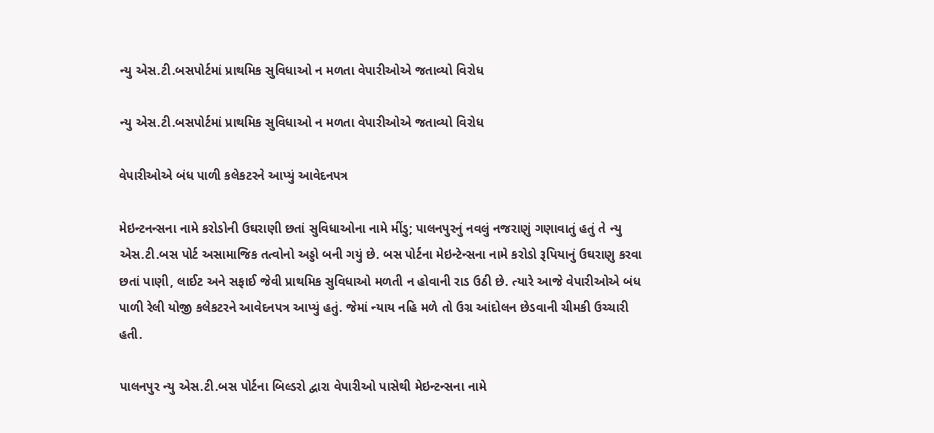ન્યુ એસ.ટી.બસપોર્ટમાં પ્રાથમિક સુવિધાઓ ન મળતા વેપારીઓએ જતાવ્યો વિરોધ

ન્યુ એસ.ટી.બસપોર્ટમાં પ્રાથમિક સુવિધાઓ ન મળતા વેપારીઓએ જતાવ્યો વિરોધ

વેપારીઓએ બંધ પાળી કલેકટરને આપ્યું આવેદનપત્ર

મેઇન્ટનન્સના નામે કરોડોની ઉઘરાણી છતાં સુવિધાઓના નામે મીંડુ; પાલનપુરનું નવલું નજરાણું ગણાવાતું હતું તે ન્યુ એસ.ટી.બસ પોર્ટ અસામાજિક તત્વોનો અડ્ડો બની ગયું છે. બસ પોર્ટના મેઇન્ટેન્સના નામે કરોડો રૂપિયાનું ઉઘરાણુ કરવા છતાં પાણી, લાઈટ અને સફાઈ જેવી પ્રાથમિક સુવિધાઓ મળતી ન હોવાની રાડ ઉઠી છે. ત્યારે આજે વેપારીઓએ બંધ પાળી રેલી યોજી કલેકટરને આવેદનપત્ર આપ્યું હતું. જેમાં ન્યાય નહિ મળે તો ઉગ્ર આંદોલન છેડવાની ચીમકી ઉચ્ચારી હતી.

પાલનપુર ન્યુ એસ.ટી.બસ પોર્ટના બિલ્ડરો દ્વારા વેપારીઓ પાસેથી મેઇન્ટન્સના નામે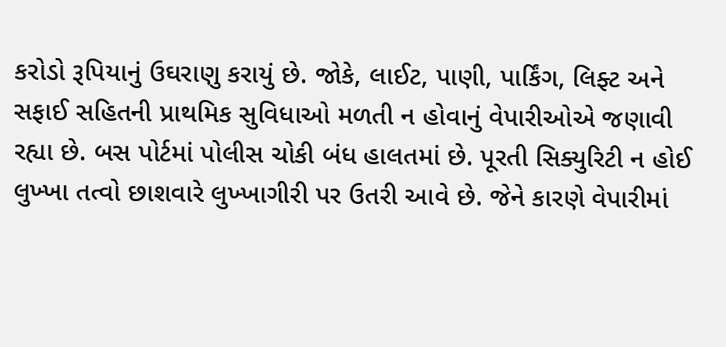કરોડો રૂપિયાનું ઉઘરાણુ કરાયું છે. જોકે, લાઈટ, પાણી, પાર્કિંગ, લિફ્ટ અને સફાઈ સહિતની પ્રાથમિક સુવિધાઓ મળતી ન હોવાનું વેપારીઓએ જણાવી રહ્યા છે. બસ પોર્ટમાં પોલીસ ચોકી બંધ હાલતમાં છે. પૂરતી સિક્યુરિટી ન હોઈ લુખ્ખા તત્વો છાશવારે લુખ્ખાગીરી પર ઉતરી આવે છે. જેને કારણે વેપારીમાં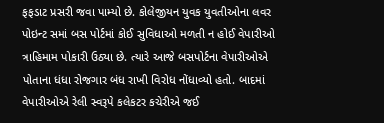ફફડાટ પ્રસરી જવા પામ્યો છે. કોલેજીયન યુવક યુવતીઓના લવર પોઇન્ટ સમાં બસ પોર્ટમાં કોઈ સુવિધાઓ મળતી ન હોઈ વેપારીઓ ત્રાહિમામ પોકારી ઉઠ્યા છે. ત્યારે આજે બસપોર્ટના વેપારીઓએ પોતાના ધંધા રોજગાર બંધ રાખી વિરોધ નોંધાવ્યો હતો. બાદમાં વેપારીઓએ રેલી સ્વરૂપે કલેકટર કચેરીએ જઈ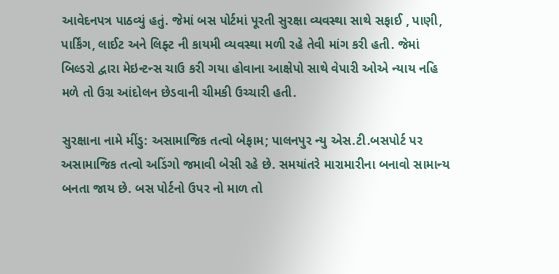આવેદનપત્ર પાઠવ્યું હતું. જેમાં બસ પોર્ટમાં પૂરતી સુરક્ષા વ્યવસ્થા સાથે સફાઈ , પાણી, પાર્કિંગ, લાઈટ અને લિફ્ટ ની કાયમી વ્યવસ્થા મળી રહે તેવી માંગ કરી હતી. જેમાં બિલ્ડરો દ્વારા મેઇન્ટન્સ ચાઉ કરી ગયા હોવાના આક્ષેપો સાથે વેપારી ઓએ ન્યાય નહિ મળે તો ઉગ્ર આંદોલન છેડવાની ચીમકી ઉચ્ચારી હતી.

સુરક્ષાના નામે મીંડુ: અસામાજિક તત્વો બેફામ; પાલનપુર ન્યુ એસ.ટી.બસપોર્ટ પર અસામાજિક તત્વો અડિંગો જમાવી બેસી રહે છે. સમયાંતરે મારામારીના બનાવો સામાન્ય બનતા જાય છે. બસ પોર્ટનો ઉપર નો માળ તો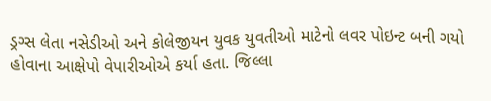ડ્રગ્સ લેતા નસેડીઓ અને કોલેજીયન યુવક યુવતીઓ માટેનો લવર પોઇન્ટ બની ગયો હોવાના આક્ષેપો વેપારીઓએ કર્યા હતા. જિલ્લા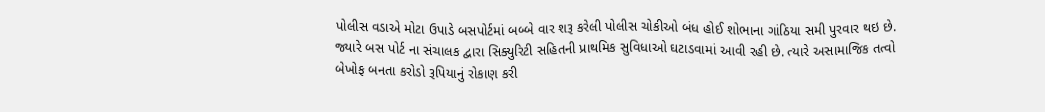પોલીસ વડાએ મોટા ઉપાડે બસપોર્ટમાં બબ્બે વાર શરૂ કરેલી પોલીસ ચોકીઓ બંધ હોઈ શોભાના ગાંઠિયા સમી પુરવાર થઇ છે. જ્યારે બસ પોર્ટ ના સંચાલક દ્વારા સિક્યુરિટી સહિતની પ્રાથમિક સુવિધાઓ ઘટાડવામાં આવી રહી છે. ત્યારે અસામાજિક તત્વો બેખોફ બનતા કરોડો રૂપિયાનું રોકાણ કરી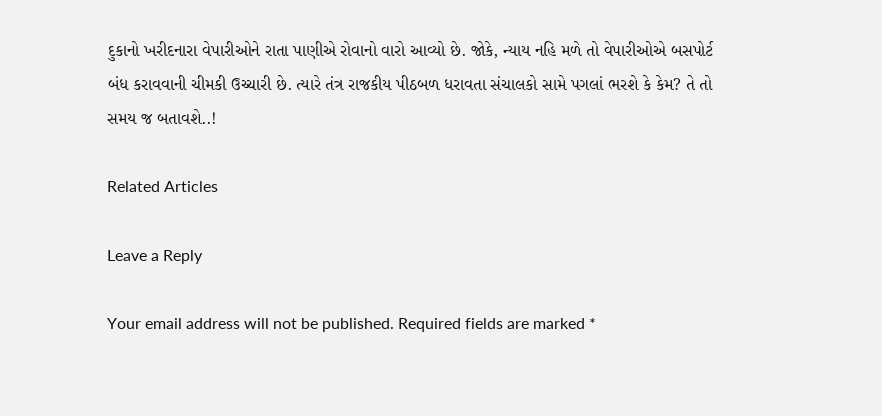દુકાનો ખરીદનારા વેપારીઓને રાતા પાણીએ રોવાનો વારો આવ્યો છે. જોકે, ન્યાય નહિ મળે તો વેપારીઓએ બસપોર્ટ બંધ કરાવવાની ચીમકી ઉચ્ચારી છે. ત્યારે તંત્ર રાજકીય પીઠબળ ધરાવતા સંચાલકો સામે પગલાં ભરશે કે કેમ? તે તો સમય જ બતાવશે..!

Related Articles

Leave a Reply

Your email address will not be published. Required fields are marked *